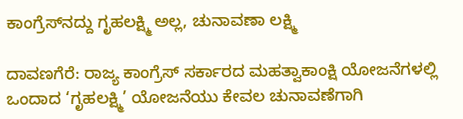ಕಾಂಗ್ರೆಸ್‌ನದ್ದು ಗೃಹಲಕ್ಷ್ಮಿ ಅಲ್ಲ, ಚುನಾವಣಾ ಲಕ್ಷ್ಮಿ

ದಾವಣಗೆರೆ: ರಾಜ್ಯ ಕಾಂಗ್ರೆಸ್ ಸರ್ಕಾರದ ಮಹತ್ವಾಕಾಂಕ್ಷಿ ಯೋಜನೆಗಳಲ್ಲಿ ಒಂದಾದ ‘ಗೃಹಲಕ್ಷ್ಮಿ’ ಯೋಜನೆಯು ಕೇವಲ ಚುನಾವಣೆಗಾಗಿ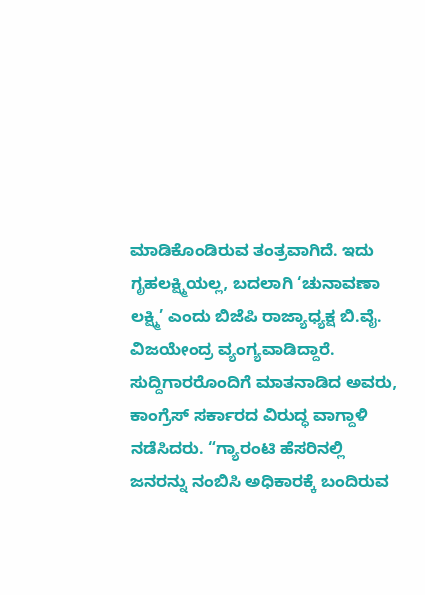ಮಾಡಿಕೊಂಡಿರುವ ತಂತ್ರವಾಗಿದೆ. ಇದು ಗೃಹಲಕ್ಷ್ಮಿಯಲ್ಲ, ಬದಲಾಗಿ ‘ಚುನಾವಣಾ ಲಕ್ಷ್ಮಿ’ ಎಂದು ಬಿಜೆಪಿ ರಾಜ್ಯಾಧ್ಯಕ್ಷ ಬಿ.ವೈ. ವಿಜಯೇಂದ್ರ ವ್ಯಂಗ್ಯವಾಡಿದ್ದಾರೆ. ಸುದ್ದಿಗಾರರೊಂದಿಗೆ ಮಾತನಾಡಿದ ಅವರು, ಕಾಂಗ್ರೆಸ್ ಸರ್ಕಾರದ ವಿರುದ್ಧ ವಾಗ್ದಾಳಿ ನಡೆಸಿದರು. “ಗ್ಯಾರಂಟಿ ಹೆಸರಿನಲ್ಲಿ ಜನರನ್ನು ನಂಬಿಸಿ ಅಧಿಕಾರಕ್ಕೆ ಬಂದಿರುವ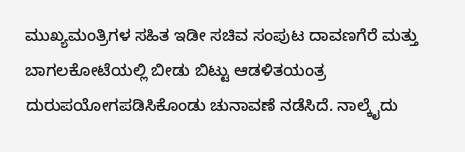ಮುಖ್ಯಮಂತ್ರಿಗಳ ಸಹಿತ ಇಡೀ ಸಚಿವ ಸಂಪುಟ ದಾವಣಗೆರೆ ಮತ್ತು ಬಾಗಲಕೋಟೆಯಲ್ಲಿ ಬೀಡು ಬಿಟ್ಟು ಆಡಳಿತಯಂತ್ರ ದುರುಪಯೋಗಪಡಿಸಿಕೊಂಡು ಚುನಾವಣೆ ನಡೆಸಿದೆ. ನಾಲ್ಕೈದು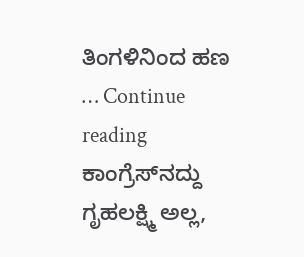ತಿಂಗಳಿನಿಂದ ಹಣ … Continue reading ಕಾಂಗ್ರೆಸ್‌ನದ್ದು ಗೃಹಲಕ್ಷ್ಮಿ ಅಲ್ಲ,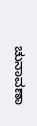ಚುನಾವಣಾ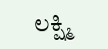ಲಕ್ಷ್ಮಿ